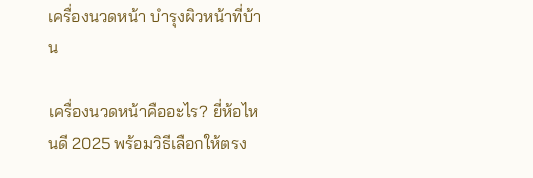เครื่องนวดหน้า บำรุงผิวหน้าที่บ้าน

เครื่องนวดหน้าคืออะไร? ยี่ห้อไหนดี 2025 พร้อมวิธีเลือกให้ตรง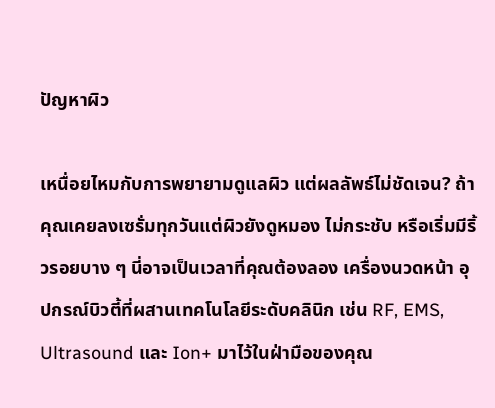ปัญหาผิว

เหนื่อยไหมกับการพยายามดูแลผิว แต่ผลลัพธ์ไม่ชัดเจน? ถ้าคุณเคยลงเซรั่มทุกวันแต่ผิวยังดูหมอง ไม่กระชับ หรือเริ่มมีริ้วรอยบาง ๆ นี่อาจเป็นเวลาที่คุณต้องลอง เครื่องนวดหน้า อุปกรณ์บิวตี้ที่ผสานเทคโนโลยีระดับคลินิก เช่น RF, EMS, Ultrasound และ Ion+ มาไว้ในฝ่ามือของคุณ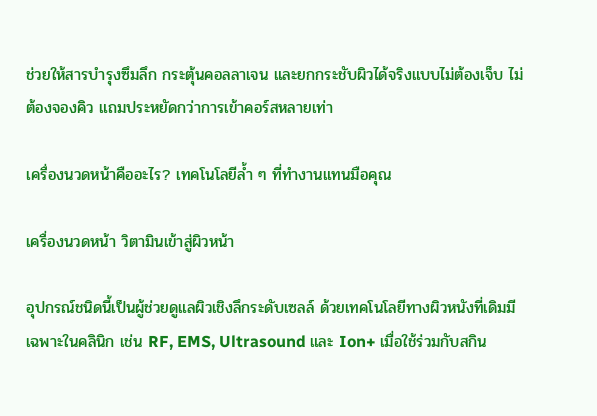ช่วยให้สารบำรุงซึมลึก กระตุ้นคอลลาเจน และยกกระชับผิวได้จริงแบบไม่ต้องเจ็บ ไม่ต้องจองคิว แถมประหยัดกว่าการเข้าคอร์สหลายเท่า

เครื่องนวดหน้าคืออะไร? เทคโนโลยีล้ำ ๆ ที่ทำงานแทนมือคุณ

เครื่องนวดหน้า วิตามินเข้าสู่ผิวหน้า

อุปกรณ์ชนิดนี้เป็นผู้ช่วยดูแลผิวเชิงลึกระดับเซลล์ ด้วยเทคโนโลยีทางผิวหนังที่เดิมมีเฉพาะในคลินิก เช่น RF, EMS, Ultrasound และ Ion+ เมื่อใช้ร่วมกับสกิน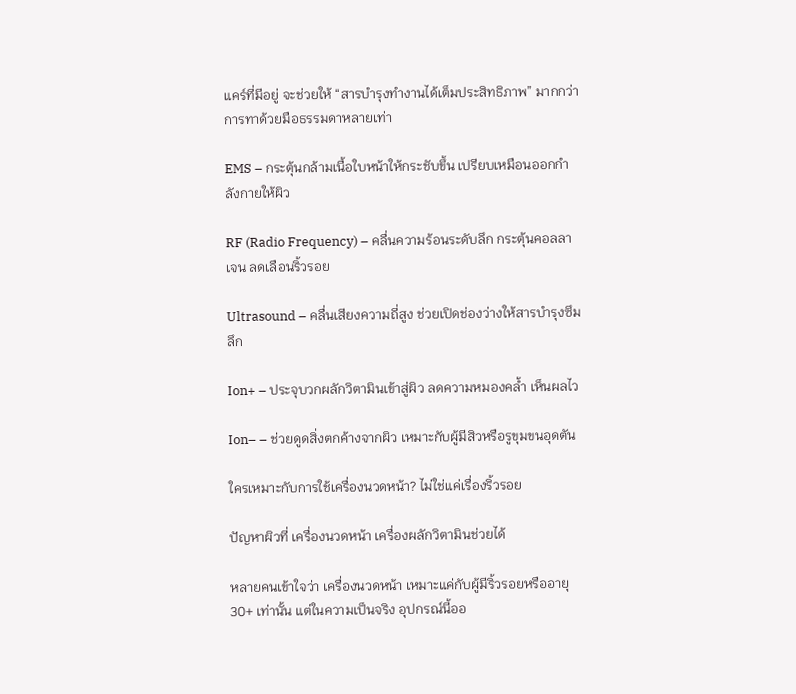แคร์ที่มีอยู่ จะช่วยให้ “สารบำรุงทำงานได้เต็มประสิทธิภาพ” มากกว่าการทาด้วยมือธรรมดาหลายเท่า

EMS – กระตุ้นกล้ามเนื้อใบหน้าให้กระชับขึ้น เปรียบเหมือนออกกำลังกายให้ผิว

RF (Radio Frequency) – คลื่นความร้อนระดับลึก กระตุ้นคอลลาเจน ลดเลือนริ้วรอย

Ultrasound – คลื่นเสียงความถี่สูง ช่วยเปิดช่องว่างให้สารบำรุงซึมลึก

Ion+ – ประจุบวกผลักวิตามินเข้าสู่ผิว ลดความหมองคล้ำ เห็นผลไว

Ion– – ช่วยดูดสิ่งตกค้างจากผิว เหมาะกับผู้มีสิวหรือรูขุมขนอุดตัน

ใครเหมาะกับการใช้เครื่องนวดหน้า? ไม่ใช่แค่เรื่องริ้วรอย

ปัญหาผิวที่ เครื่องนวดหน้า เครื่องผลักวิตามินช่วยได้

หลายคนเข้าใจว่า เครื่องนวดหน้า เหมาะแค่กับผู้มีริ้วรอยหรืออายุ 30+ เท่านั้น แต่ในความเป็นจริง อุปกรณ์นี้ออ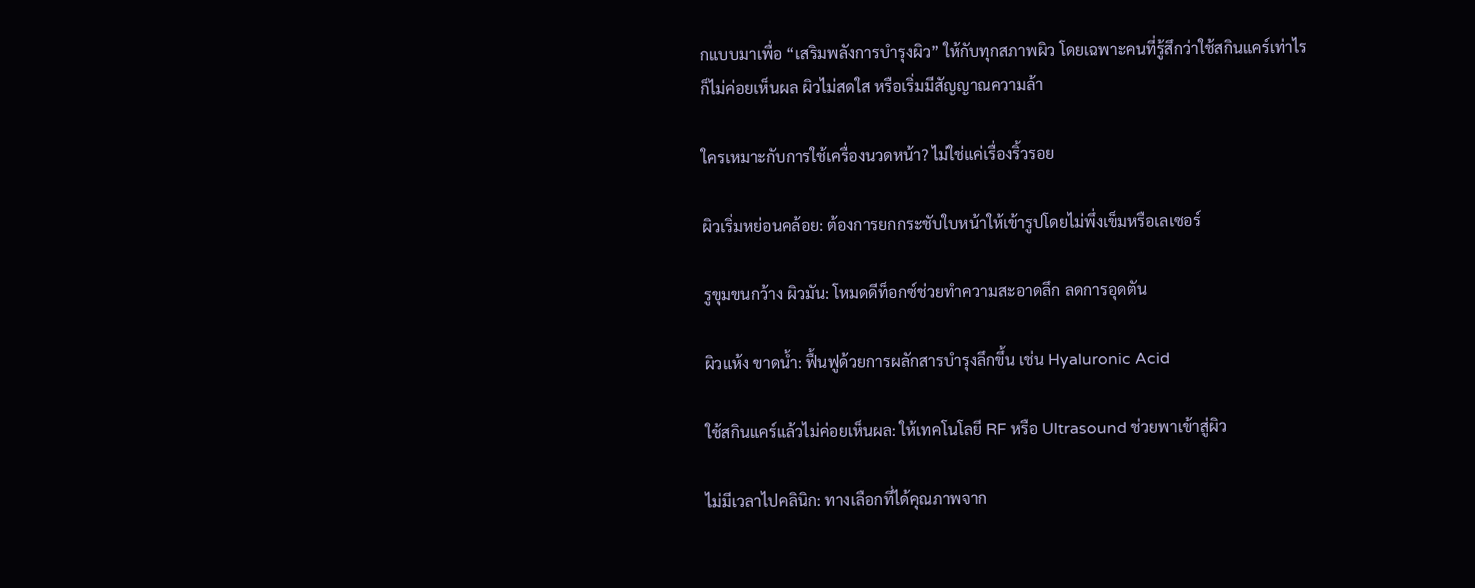กแบบมาเพื่อ “เสริมพลังการบำรุงผิว” ให้กับทุกสภาพผิว โดยเฉพาะคนที่รู้สึกว่าใช้สกินแคร์เท่าไรก็ไม่ค่อยเห็นผล ผิวไม่สดใส หรือเริ่มมีสัญญาณความล้า

ใครเหมาะกับการใช้เครื่องนวดหน้า? ไม่ใช่แค่เรื่องริ้วรอย

ผิวเริ่มหย่อนคล้อย: ต้องการยกกระชับใบหน้าให้เข้ารูปโดยไม่พึ่งเข็มหรือเลเซอร์

รูขุมขนกว้าง ผิวมัน: โหมดดีท็อกซ์ช่วยทำความสะอาดลึก ลดการอุดตัน

ผิวแห้ง ขาดน้ำ: ฟื้นฟูด้วยการผลักสารบำรุงลึกขึ้น เช่น Hyaluronic Acid

ใช้สกินแคร์แล้วไม่ค่อยเห็นผล: ให้เทคโนโลยี RF หรือ Ultrasound ช่วยพาเข้าสู่ผิว

ไม่มีเวลาไปคลินิก: ทางเลือกที่ได้คุณภาพจาก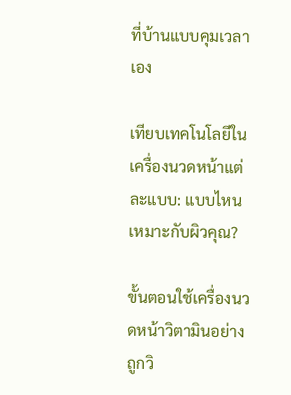ที่บ้านแบบคุมเวลาเอง

เทียบเทคโนโลยีในเครื่องนวดหน้าแต่ละแบบ: แบบไหนเหมาะกับผิวคุณ?

ขั้นตอนใช้เครื่องนวดหน้าวิตามินอย่างถูกวิ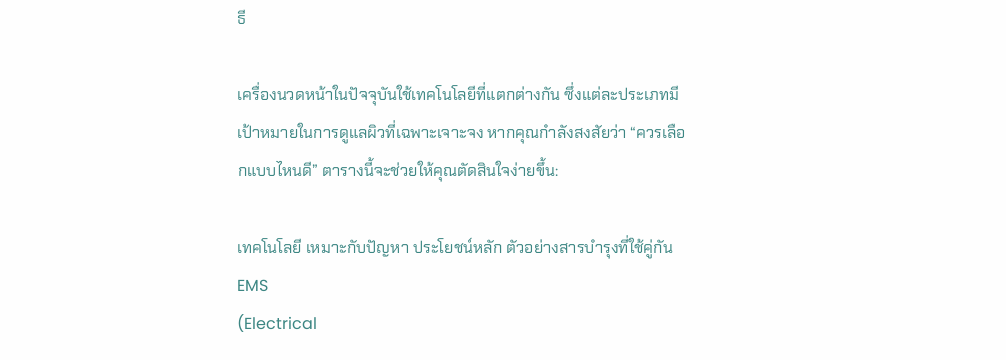ธี

เครื่องนวดหน้าในปัจจุบันใช้เทคโนโลยีที่แตกต่างกัน ซึ่งแต่ละประเภทมีเป้าหมายในการดูแลผิวที่เฉพาะเจาะจง หากคุณกำลังสงสัยว่า “ควรเลือกแบบไหนดี” ตารางนี้จะช่วยให้คุณตัดสินใจง่ายขึ้น:

เทคโนโลยี เหมาะกับปัญหา ประโยชน์หลัก ตัวอย่างสารบำรุงที่ใช้คู่กัน
EMS
(Electrical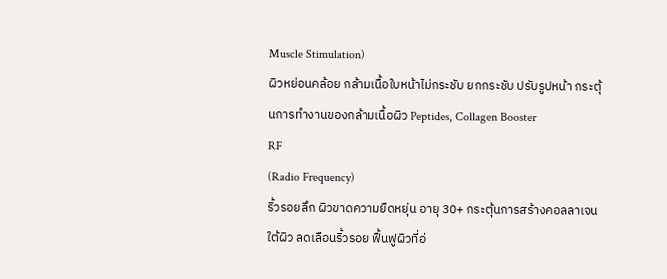Muscle Stimulation)
ผิวหย่อนคล้อย กล้ามเนื้อใบหน้าไม่กระชับ ยกกระชับ ปรับรูปหน้า กระตุ้นการทำงานของกล้ามเนื้อผิว Peptides, Collagen Booster
RF
(Radio Frequency)
ริ้วรอยลึก ผิวขาดความยืดหยุ่น อายุ 30+ กระตุ้นการสร้างคอลลาเจนใต้ผิว ลดเลือนริ้วรอย ฟื้นฟูผิวที่อ่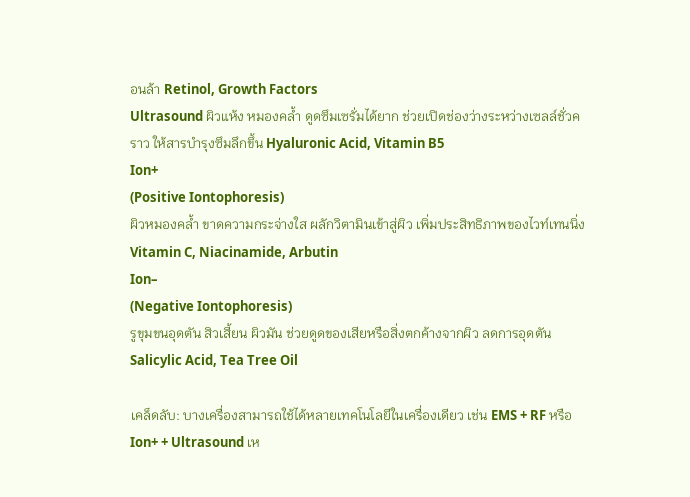อนล้า Retinol, Growth Factors
Ultrasound ผิวแห้ง หมองคล้ำ ดูดซึมเซรั่มได้ยาก ช่วยเปิดช่องว่างระหว่างเซลล์ชั่วคราว ให้สารบำรุงซึมลึกขึ้น Hyaluronic Acid, Vitamin B5
Ion+
(Positive Iontophoresis)
ผิวหมองคล้ำ ขาดความกระจ่างใส ผลักวิตามินเข้าสู่ผิว เพิ่มประสิทธิภาพของไวท์เทนนิ่ง Vitamin C, Niacinamide, Arbutin
Ion–
(Negative Iontophoresis)
รูขุมขนอุดตัน สิวเสี้ยน ผิวมัน ช่วยดูดของเสียหรือสิ่งตกค้างจากผิว ลดการอุดตัน Salicylic Acid, Tea Tree Oil

เคล็ดลับ: บางเครื่องสามารถใช้ได้หลายเทคโนโลยีในเครื่องเดียว เช่น EMS + RF หรือ Ion+ + Ultrasound เห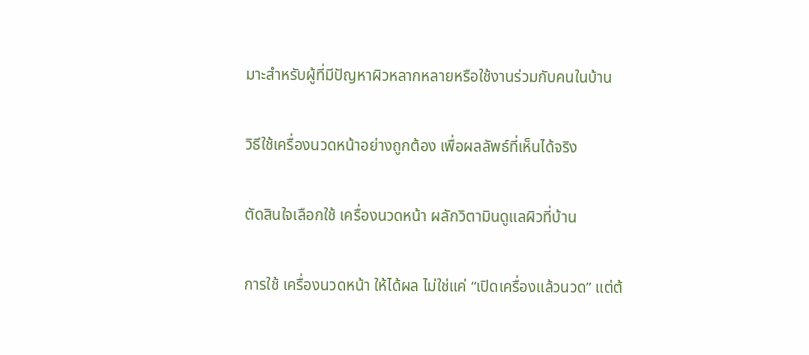มาะสำหรับผู้ที่มีปัญหาผิวหลากหลายหรือใช้งานร่วมกับคนในบ้าน

วิธีใช้เครื่องนวดหน้าอย่างถูกต้อง เพื่อผลลัพธ์ที่เห็นได้จริง

ตัดสินใจเลือกใช้ เครื่องนวดหน้า ผลักวิตามินดูแลผิวที่บ้าน

การใช้ เครื่องนวดหน้า ให้ได้ผล ไม่ใช่แค่ “เปิดเครื่องแล้วนวด” แต่ต้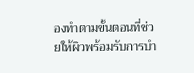องทำตามขั้นตอนที่ช่วยให้ผิวพร้อมรับการบำ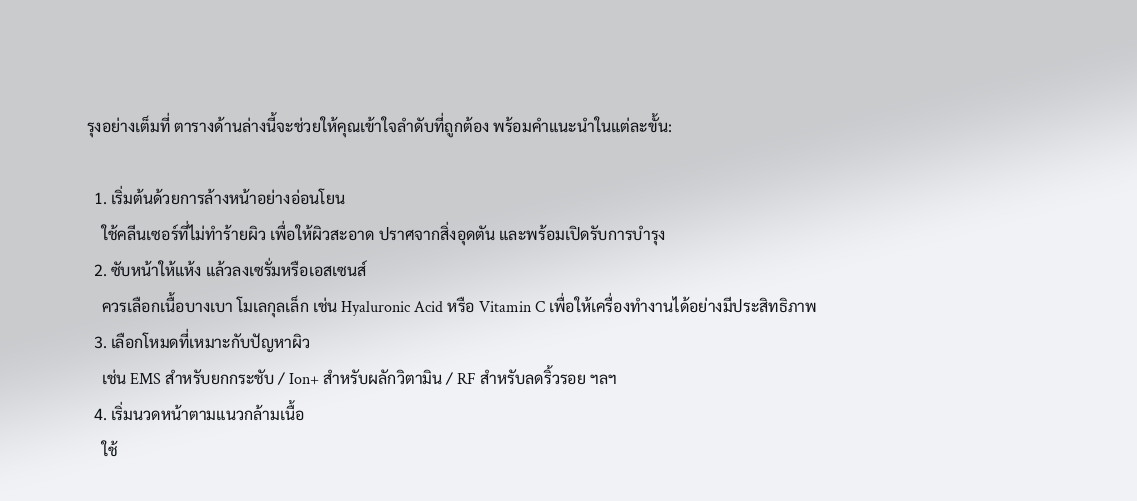รุงอย่างเต็มที่ ตารางด้านล่างนี้จะช่วยให้คุณเข้าใจลำดับที่ถูกต้อง พร้อมคำแนะนำในแต่ละขั้น:

  1. เริ่มต้นด้วยการล้างหน้าอย่างอ่อนโยน
    ใช้คลีนเซอร์ที่ไม่ทำร้ายผิว เพื่อให้ผิวสะอาด ปราศจากสิ่งอุดตัน และพร้อมเปิดรับการบำรุง
  2. ซับหน้าให้แห้ง แล้วลงเซรั่มหรือเอสเซนส์
    ควรเลือกเนื้อบางเบา โมเลกุลเล็ก เช่น Hyaluronic Acid หรือ Vitamin C เพื่อให้เครื่องทำงานได้อย่างมีประสิทธิภาพ
  3. เลือกโหมดที่เหมาะกับปัญหาผิว
    เช่น EMS สำหรับยกกระชับ / Ion+ สำหรับผลักวิตามิน / RF สำหรับลดริ้วรอย ฯลฯ
  4. เริ่มนวดหน้าตามแนวกล้ามเนื้อ
    ใช้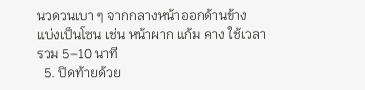นวดวนเบา ๆ จากกลางหน้าออกด้านข้าง แบ่งเป็นโซน เช่น หน้าผาก แก้ม คาง ใช้เวลารวม 5–10 นาที
  5. ปิดท้ายด้วย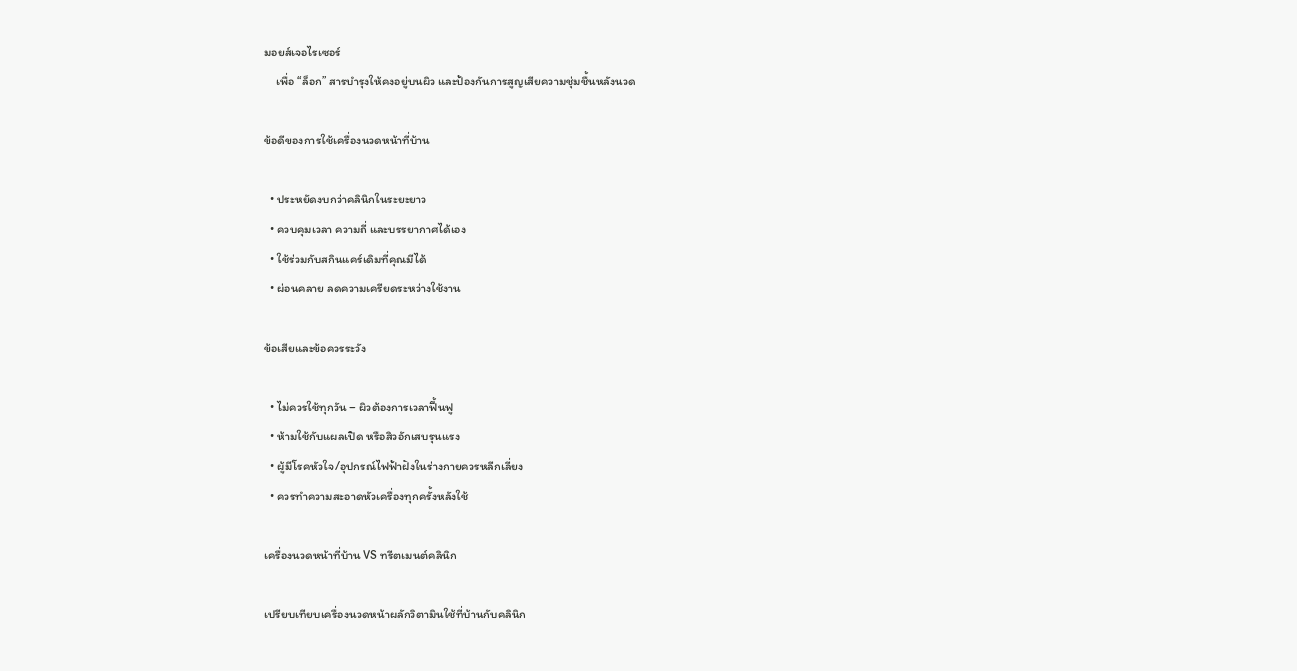มอยส์เจอไรเซอร์
    เพื่อ “ล็อก” สารบำรุงให้คงอยู่บนผิว และป้องกันการสูญเสียความชุ่มชื้นหลังนวด

ข้อดีของการใช้เครื่องนวดหน้าที่บ้าน

  • ประหยัดงบกว่าคลินิกในระยะยาว
  • ควบคุมเวลา ความถี่ และบรรยากาศได้เอง
  • ใช้ร่วมกับสกินแคร์เดิมที่คุณมีได้
  • ผ่อนคลาย ลดความเครียดระหว่างใช้งาน

ข้อเสียและข้อควรระวัง

  • ไม่ควรใช้ทุกวัน – ผิวต้องการเวลาฟื้นฟู
  • ห้ามใช้กับแผลเปิด หรือสิวอักเสบรุนแรง
  • ผู้มีโรคหัวใจ/อุปกรณ์ไฟฟ้าฝังในร่างกายควรหลีกเลี่ยง
  • ควรทำความสะอาดหัวเครื่องทุกครั้งหลังใช้

เครื่องนวดหน้าที่บ้าน VS ทรีตเมนต์คลินิก

เปรียบเทียบเครื่องนวดหน้าผลักวิตามินใช้ที่บ้านกับคลินิก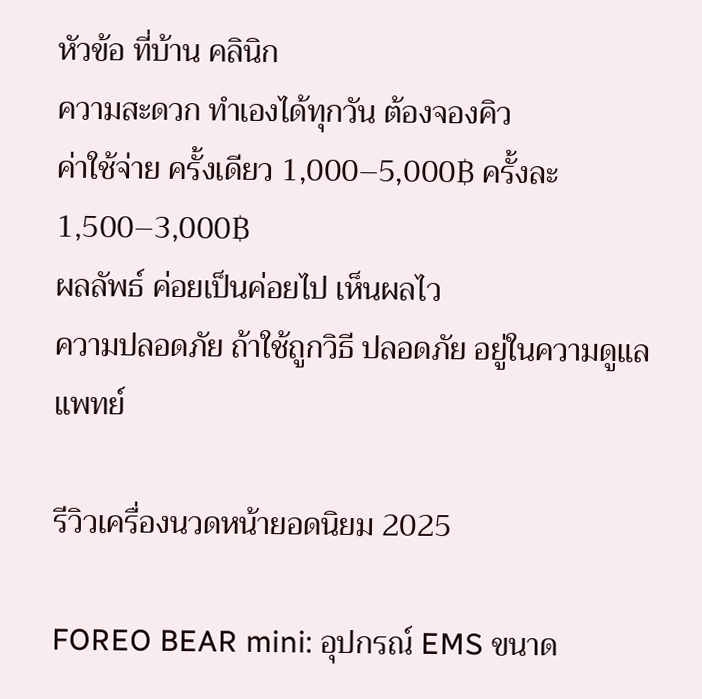หัวข้อ ที่บ้าน คลินิก
ความสะดวก ทำเองได้ทุกวัน ต้องจองคิว
ค่าใช้จ่าย ครั้งเดียว 1,000–5,000฿ ครั้งละ 1,500–3,000฿
ผลลัพธ์ ค่อยเป็นค่อยไป เห็นผลไว
ความปลอดภัย ถ้าใช้ถูกวิธี ปลอดภัย อยู่ในความดูแลแพทย์

รีวิวเครื่องนวดหน้ายอดนิยม 2025

FOREO BEAR mini: อุปกรณ์ EMS ขนาด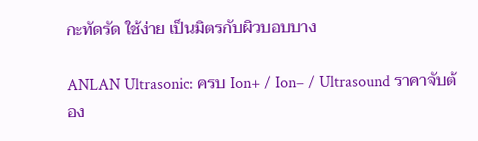กะทัดรัด ใช้ง่าย เป็นมิตรกับผิวบอบบาง

ANLAN Ultrasonic: ครบ Ion+ / Ion– / Ultrasound ราคาจับต้อง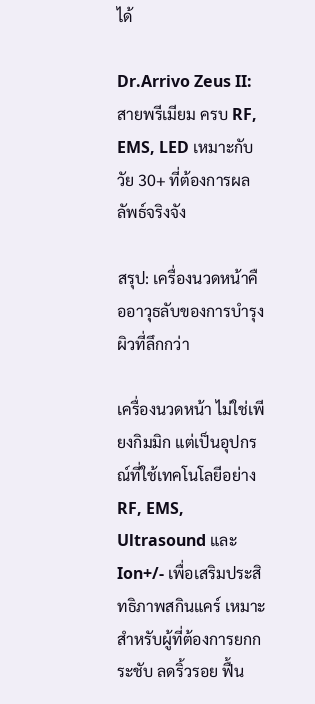ได้

Dr.Arrivo Zeus II: สายพรีเมียม ครบ RF, EMS, LED เหมาะกับวัย 30+ ที่ต้องการผลลัพธ์จริงจัง

สรุป: เครื่องนวดหน้าคืออาวุธลับของการบำรุงผิวที่ลึกกว่า

เครื่องนวดหน้า ไม่ใช่เพียงกิมมิก แต่เป็นอุปกรณ์ที่ใช้เทคโนโลยีอย่าง RF, EMS, Ultrasound และ Ion+/- เพื่อเสริมประสิทธิภาพสกินแคร์ เหมาะสำหรับผู้ที่ต้องการยกกระชับ ลดริ้วรอย ฟื้น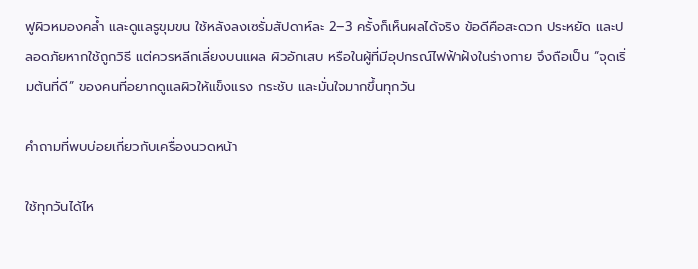ฟูผิวหมองคล้ำ และดูแลรูขุมขน ใช้หลังลงเซรั่มสัปดาห์ละ 2–3 ครั้งก็เห็นผลได้จริง ข้อดีคือสะดวก ประหยัด และปลอดภัยหากใช้ถูกวิธี แต่ควรหลีกเลี่ยงบนแผล ผิวอักเสบ หรือในผู้ที่มีอุปกรณ์ไฟฟ้าฝังในร่างกาย จึงถือเป็น “จุดเริ่มต้นที่ดี” ของคนที่อยากดูแลผิวให้แข็งแรง กระชับ และมั่นใจมากขึ้นทุกวัน

คำถามที่พบบ่อยเกี่ยวกับเครื่องนวดหน้า

ใช้ทุกวันได้ไห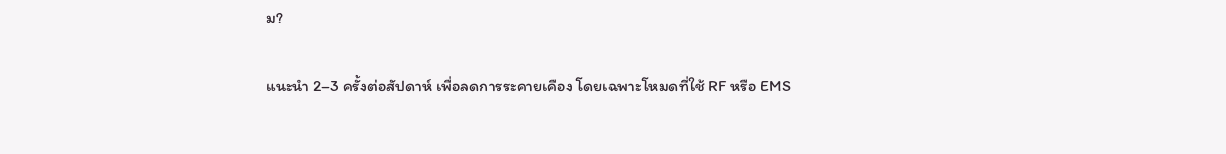ม?

แนะนำ 2–3 ครั้งต่อสัปดาห์ เพื่อลดการระคายเคือง โดยเฉพาะโหมดที่ใช้ RF หรือ EMS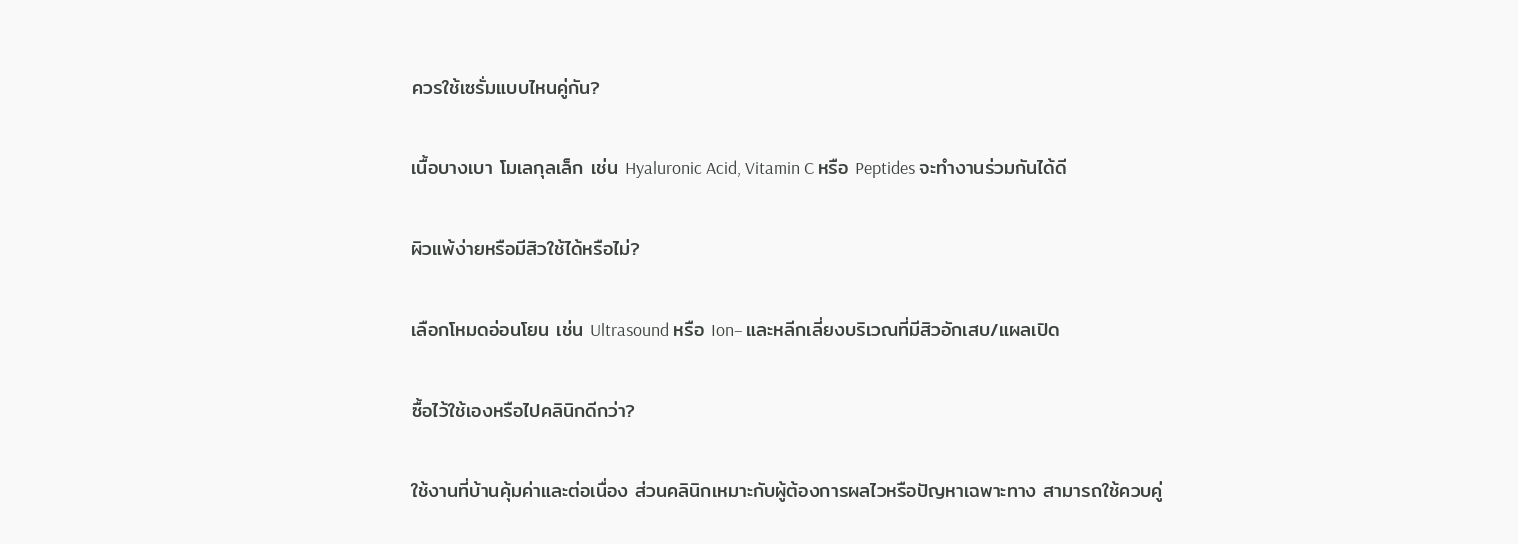ควรใช้เซรั่มแบบไหนคู่กัน?

เนื้อบางเบา โมเลกุลเล็ก เช่น Hyaluronic Acid, Vitamin C หรือ Peptides จะทำงานร่วมกันได้ดี

ผิวแพ้ง่ายหรือมีสิวใช้ได้หรือไม่?

เลือกโหมดอ่อนโยน เช่น Ultrasound หรือ Ion– และหลีกเลี่ยงบริเวณที่มีสิวอักเสบ/แผลเปิด

ซื้อไว้ใช้เองหรือไปคลินิกดีกว่า?

ใช้งานที่บ้านคุ้มค่าและต่อเนื่อง ส่วนคลินิกเหมาะกับผู้ต้องการผลไวหรือปัญหาเฉพาะทาง สามารถใช้ควบคู่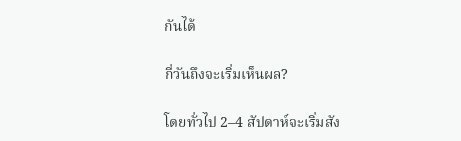กันได้

กี่วันถึงจะเริ่มเห็นผล?

โดยทั่วไป 2–4 สัปดาห์จะเริ่มสัง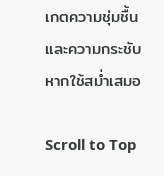เกตความชุ่มชื้นและความกระชับ หากใช้สม่ำเสมอ

Scroll to Top